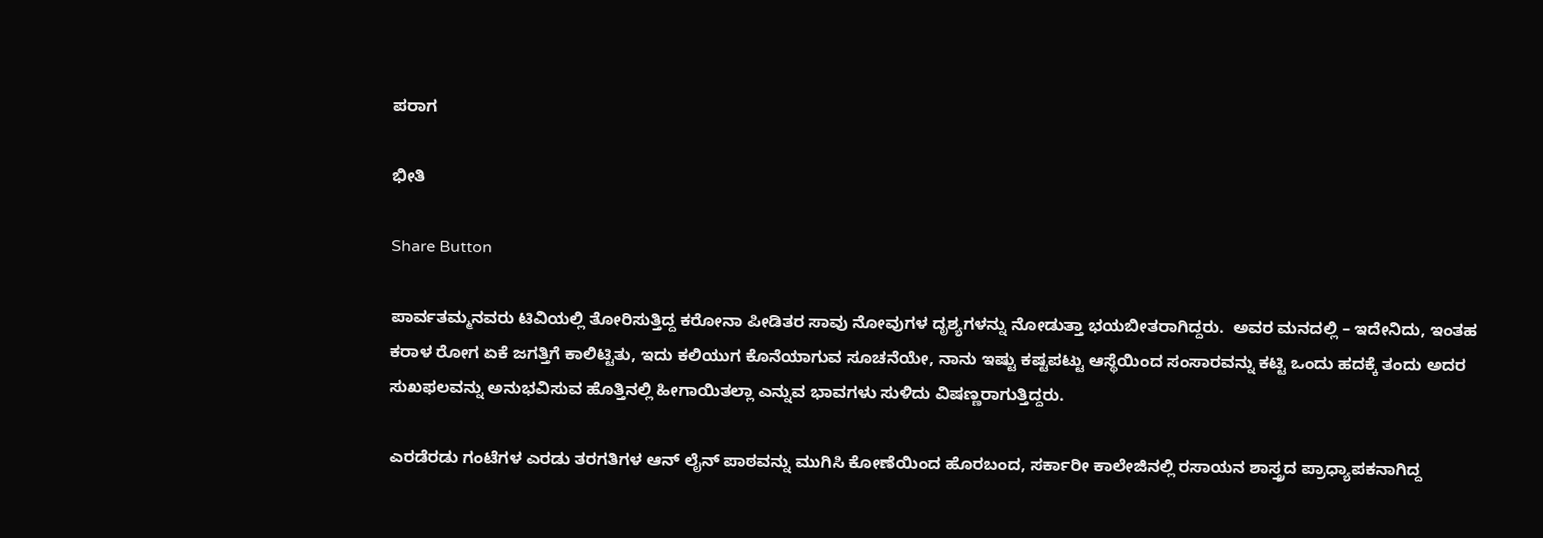ಪರಾಗ

ಭೀತಿ

Share Button

ಪಾರ್ವತಮ್ಮನವರು ಟಿವಿಯಲ್ಲಿ ತೋರಿಸುತ್ತಿದ್ದ ಕರೋನಾ ಪೀಡಿತರ ಸಾವು ನೋವುಗಳ ದೃಶ್ಯಗಳನ್ನು ನೋಡುತ್ತಾ ಭಯಬೀತರಾಗಿದ್ದರು.  ಅವರ ಮನದಲ್ಲಿ – ಇದೇನಿದು, ಇಂತಹ ಕರಾಳ ರೋಗ ಏಕೆ ಜಗತ್ತಿಗೆ ಕಾಲಿಟ್ಟಿತು, ಇದು ಕಲಿಯುಗ ಕೊನೆಯಾಗುವ ಸೂಚನೆಯೇ, ನಾನು ಇಷ್ಟು ಕಷ್ಟಪಟ್ಟು ಆಸ್ಥೆಯಿಂದ ಸಂಸಾರವನ್ನು ಕಟ್ಟಿ ಒಂದು ಹದಕ್ಕೆ ತಂದು ಅದರ ಸುಖಫಲವನ್ನು ಅನುಭವಿಸುವ ಹೊತ್ತಿನಲ್ಲಿ ಹೀಗಾಯಿತಲ್ಲಾ ಎನ್ನುವ ಭಾವಗಳು ಸುಳಿದು ವಿಷಣ್ಣರಾಗುತ್ತಿದ್ದರು.

ಎರಡೆರಡು ಗಂಟೆಗಳ ಎರಡು ತರಗತಿಗಳ ಆನ್‌ ಲೈನ್‌ ಪಾಠವನ್ನು ಮುಗಿಸಿ ಕೋಣೆಯಿಂದ ಹೊರಬಂದ, ಸರ್ಕಾರೀ ಕಾಲೇಜಿನಲ್ಲಿ ರಸಾಯನ ಶಾಸ್ತ್ರದ ಪ್ರಾಧ್ಯಾಪಕನಾಗಿದ್ದ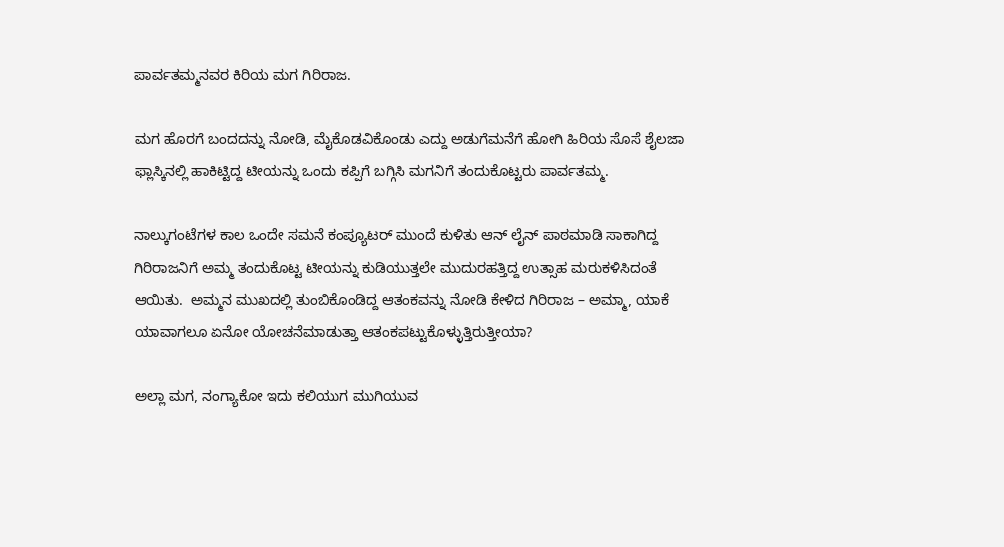ಪಾರ್ವತಮ್ಮನವರ ಕಿರಿಯ ಮಗ ಗಿರಿರಾಜ.

ಮಗ ಹೊರಗೆ ಬಂದದನ್ನು ನೋಡಿ, ಮೈಕೊಡವಿಕೊಂಡು ಎದ್ದು ಅಡುಗೆಮನೆಗೆ ಹೋಗಿ ಹಿರಿಯ ಸೊಸೆ ಶೈಲಜಾ ಫ್ಲಾಸ್ಕಿನಲ್ಲಿ ಹಾಕಿಟ್ಟಿದ್ದ ಟೀಯನ್ನು ಒಂದು ಕಪ್ಪಿಗೆ ಬಗ್ಗಿಸಿ ಮಗನಿಗೆ ತಂದುಕೊಟ್ಟರು ಪಾರ್ವತಮ್ಮ.

ನಾಲ್ಕುಗಂಟೆಗಳ ಕಾಲ ಒಂದೇ ಸಮನೆ ಕಂಪ್ಯೂಟರ್‌ ಮುಂದೆ ಕುಳಿತು ಆನ್‌ ಲೈನ್‌ ಪಾಠಮಾಡಿ ಸಾಕಾಗಿದ್ದ ಗಿರಿರಾಜನಿಗೆ ಅಮ್ಮ ತಂದುಕೊಟ್ಟ ಟೀಯನ್ನು ಕುಡಿಯುತ್ತಲೇ ಮುದುರಹತ್ತಿದ್ದ ಉತ್ಸಾಹ ಮರುಕಳಿಸಿದಂತೆ ಆಯಿತು.  ಅಮ್ಮನ ಮುಖದಲ್ಲಿ ತುಂಬಿಕೊಂಡಿದ್ದ ಆತಂಕವನ್ನು ನೋಡಿ ಕೇಳಿದ ಗಿರಿರಾಜ – ಅಮ್ಮಾ, ಯಾಕೆ ಯಾವಾಗಲೂ ಏನೋ ಯೋಚನೆಮಾಡುತ್ತಾ ಆತಂಕಪಟ್ಟುಕೊಳ್ಳುತ್ತಿರುತ್ತೀಯಾ?

ಅಲ್ಲಾ ಮಗ, ನಂಗ್ಯಾಕೋ ಇದು ಕಲಿಯುಗ ಮುಗಿಯುವ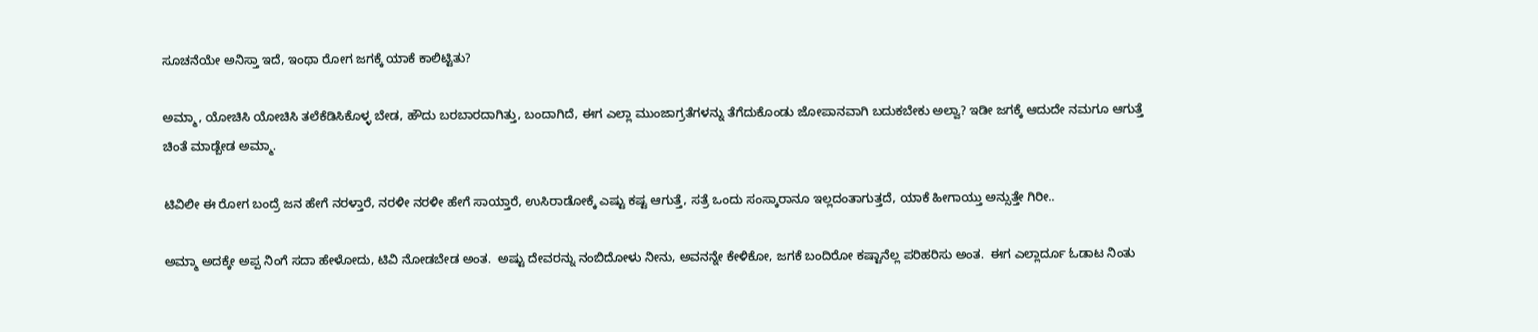ಸೂಚನೆಯೇ ಅನಿಸ್ತಾ ಇದೆ, ಇಂಥಾ ರೋಗ ಜಗಕ್ಕೆ ಯಾಕೆ ಕಾಲಿಟ್ಟಿತು?

ಅಮ್ಮಾ, ಯೋಚಿಸಿ ಯೋಚಿಸಿ ತಲೆಕೆಡಿಸಿಕೊಳ್ಳ ಬೇಡ, ಹೌದು ಬರಬಾರದಾಗಿತ್ತು, ಬಂದಾಗಿದೆ, ಈಗ ಎಲ್ಲಾ ಮುಂಜಾಗ್ರತೆಗಳನ್ನು ತೆಗೆದುಕೊಂಡು ಜೋಪಾನವಾಗಿ ಬದುಕಬೇಕು ಅಲ್ವಾ? ಇಡೀ ಜಗಕ್ಕೆ ಆದುದೇ ನಮಗೂ ಆಗುತ್ತೆ ಚಿಂತೆ ಮಾಡ್ಬೇಡ ಅಮ್ಮಾ.

ಟಿವಿಲೀ ಈ ರೋಗ ಬಂದ್ರೆ ಜನ ಹೇಗೆ ನರಳ್ತಾರೆ, ನರಳೀ ನರಳೀ ಹೇಗೆ ಸಾಯ್ತಾರೆ, ಉಸಿರಾಡೋಕ್ಕೆ ಎಷ್ಟು ಕಷ್ಟ ಆಗುತ್ತೆ, ಸತ್ರೆ ಒಂದು ಸಂಸ್ಕಾರಾನೂ ಇಲ್ಲದಂತಾಗುತ್ತದೆ, ಯಾಕೆ ಹೀಗಾಯ್ತು ಅನ್ಸುತ್ತೇ ಗಿರೀ..

ಅಮ್ಮಾ ಅದಕ್ಕೇ ಅಪ್ಪ ನಿಂಗೆ ಸದಾ ಹೇಳೋದು, ಟಿವಿ ನೋಡಬೇಡ ಅಂತ.  ಅಷ್ಟು ದೇವರನ್ನು ನಂಬಿದೋಳು ನೀನು, ಅವನನ್ನೇ ಕೇಳಿಕೋ, ಜಗಕೆ ಬಂದಿರೋ ಕಷ್ಟಾನೆಲ್ಲ ಪರಿಹರಿಸು ಅಂತ.  ಈಗ ಎಲ್ಲಾರ್ದೂ ಓಡಾಟ ನಿಂತು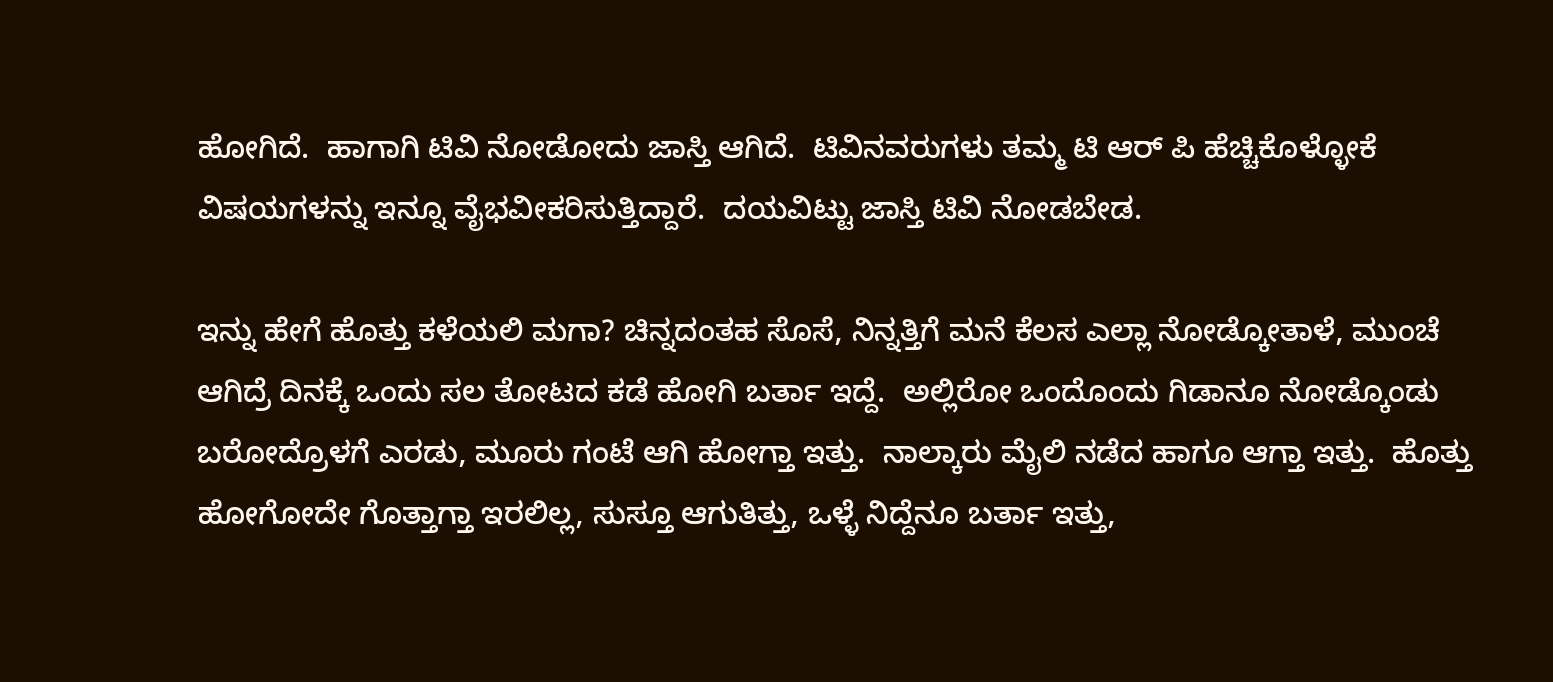ಹೋಗಿದೆ.  ಹಾಗಾಗಿ ಟಿವಿ ನೋಡೋದು ಜಾಸ್ತಿ ಆಗಿದೆ.  ಟಿವಿನವರುಗಳು ತಮ್ಮ ಟಿ ಆರ್‌ ಪಿ ಹೆಚ್ಚಿಕೊಳ್ಳೋಕೆ ವಿಷಯಗಳನ್ನು ಇನ್ನೂ ವೈಭವೀಕರಿಸುತ್ತಿದ್ದಾರೆ.  ದಯವಿಟ್ಟು ಜಾಸ್ತಿ ಟಿವಿ ನೋಡಬೇಡ.

ಇನ್ನು ಹೇಗೆ ಹೊತ್ತು ಕಳೆಯಲಿ ಮಗಾ? ಚಿನ್ನದಂತಹ ಸೊಸೆ, ನಿನ್ನತ್ತಿಗೆ ಮನೆ ಕೆಲಸ ಎಲ್ಲಾ ನೋಡ್ಕೋತಾಳೆ, ಮುಂಚೆ ಆಗಿದ್ರೆ ದಿನಕ್ಕೆ ಒಂದು ಸಲ ತೋಟದ ಕಡೆ ಹೋಗಿ ಬರ್ತಾ ಇದ್ದೆ.  ಅಲ್ಲಿರೋ ಒಂದೊಂದು ಗಿಡಾನೂ ನೋಡ್ಕೊಂಡು ಬರೋದ್ರೊಳಗೆ ಎರಡು, ಮೂರು ಗಂಟೆ ಆಗಿ ಹೋಗ್ತಾ ಇತ್ತು.  ನಾಲ್ಕಾರು ಮೈಲಿ ನಡೆದ ಹಾಗೂ ಆಗ್ತಾ ಇತ್ತು.  ಹೊತ್ತು ಹೋಗೋದೇ ಗೊತ್ತಾಗ್ತಾ ಇರಲಿಲ್ಲ, ಸುಸ್ತೂ ಆಗುತಿತ್ತು, ಒಳ್ಳೆ ನಿದ್ದೆನೂ ಬರ್ತಾ ಇತ್ತು,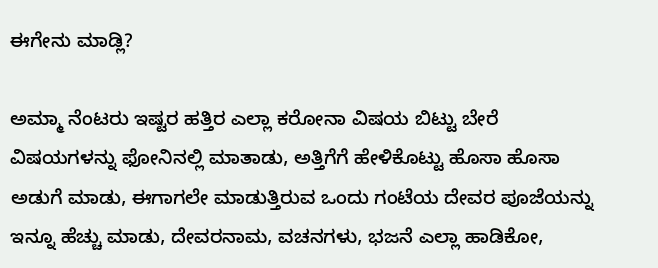ಈಗೇನು ಮಾಡ್ಲಿ?

ಅಮ್ಮಾ ನೆಂಟರು ಇಷ್ಟರ ಹತ್ತಿರ ಎಲ್ಲಾ ಕರೋನಾ ವಿಷಯ ಬಿಟ್ಟು ಬೇರೆ ವಿಷಯಗಳನ್ನು ಫೋನಿನಲ್ಲಿ ಮಾತಾಡು, ಅತ್ತಿಗೆಗೆ ಹೇಳಿಕೊಟ್ಟು ಹೊಸಾ ಹೊಸಾ ಅಡುಗೆ ಮಾಡು, ಈಗಾಗಲೇ ಮಾಡುತ್ತಿರುವ ಒಂದು ಗಂಟೆಯ ದೇವರ ಪೂಜೆಯನ್ನು ಇನ್ನೂ ಹೆಚ್ಚು ಮಾಡು, ದೇವರನಾಮ, ವಚನಗಳು, ಭಜನೆ ಎಲ್ಲಾ ಹಾಡಿಕೋ,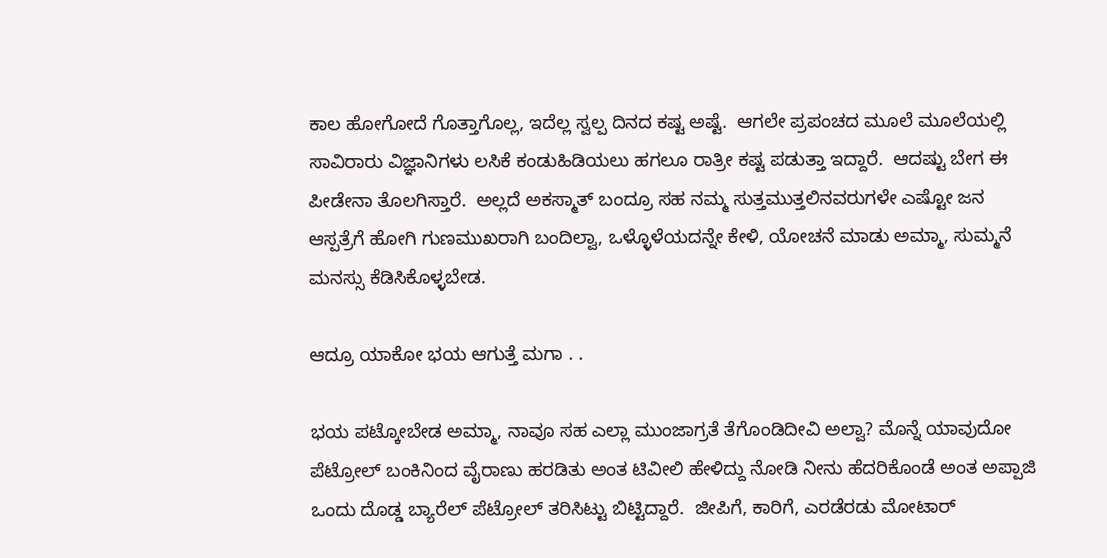ಕಾಲ ಹೋಗೋದೆ ಗೊತ್ತಾಗೊಲ್ಲ, ಇದೆಲ್ಲ ಸ್ವಲ್ಪ ದಿನದ ಕಷ್ಟ ಅಷ್ಟೆ.  ಆಗಲೇ ಪ್ರಪಂಚದ ಮೂಲೆ ಮೂಲೆಯಲ್ಲಿ ಸಾವಿರಾರು ವಿಜ್ಞಾನಿಗಳು ಲಸಿಕೆ ಕಂಡುಹಿಡಿಯಲು ಹಗಲೂ ರಾತ್ರೀ ಕಷ್ಟ ಪಡುತ್ತಾ ಇದ್ದಾರೆ.  ಆದಷ್ಟು ಬೇಗ ಈ ಪೀಡೇನಾ ತೊಲಗಿಸ್ತಾರೆ.  ಅಲ್ಲದೆ ಅಕಸ್ಮಾತ್‌ ಬಂದ್ರೂ ಸಹ ನಮ್ಮ ಸುತ್ತಮುತ್ತಲಿನವರುಗಳೇ ಎಷ್ಟೋ ಜನ ಆಸ್ಪತ್ರೆಗೆ ಹೋಗಿ ಗುಣಮುಖರಾಗಿ ಬಂದಿಲ್ವಾ, ಒಳ್ಳೊಳೆಯದನ್ನೇ ಕೇಳಿ, ಯೋಚನೆ ಮಾಡು ಅಮ್ಮಾ, ಸುಮ್ಮನೆ ಮನಸ್ಸು ಕೆಡಿಸಿಕೊಳ್ಳಬೇಡ.

ಆದ್ರೂ ಯಾಕೋ ಭಯ ಆಗುತ್ತೆ ಮಗಾ . .

ಭಯ ಪಟ್ಕೋಬೇಡ ಅಮ್ಮಾ, ನಾವೂ ಸಹ ಎಲ್ಲಾ ಮುಂಜಾಗ್ರತೆ ತೆಗೊಂಡಿದೀವಿ ಅಲ್ವಾ? ಮೊನ್ನೆ ಯಾವುದೋ ಪೆಟ್ರೋಲ್‌ ಬಂಕಿನಿಂದ ವೈರಾಣು ಹರಡಿತು ಅಂತ ಟಿವೀಲಿ ಹೇಳಿದ್ದು ನೋಡಿ ನೀನು ಹೆದರಿಕೊಂಡೆ ಅಂತ ಅಪ್ಪಾಜಿ ಒಂದು ದೊಡ್ಡ ಬ್ಯಾರೆಲ್‌ ಪೆಟ್ರೋಲ್‌ ತರಿಸಿಟ್ಟು ಬಿಟ್ಟಿದ್ದಾರೆ.  ಜೀಪಿಗೆ, ಕಾರಿಗೆ, ಎರಡೆರಡು ಮೋಟಾರ್‌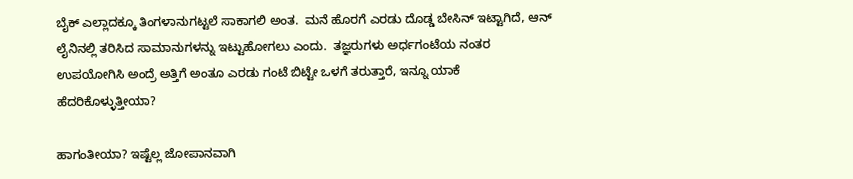ಬೈಕ್ ಎಲ್ಲಾದಕ್ಕೂ ತಿಂಗಳಾನುಗಟ್ಟಲೆ ಸಾಕಾಗಲಿ ಅಂತ.  ಮನೆ ಹೊರಗೆ ಎರಡು ದೊಡ್ಡ ಬೇಸಿನ್‌ ಇಟ್ಟಾಗಿದೆ, ಆನ್‌ ಲೈನಿನಲ್ಲಿ ತರಿಸಿದ ಸಾಮಾನುಗಳನ್ನು ಇಟ್ಟುಹೋಗಲು ಎಂದು.  ತಜ್ಞರುಗಳು ಅರ್ಧಗಂಟೆಯ ನಂತರ ಉಪಯೋಗಿಸಿ ಅಂದ್ರೆ ಅತ್ತಿಗೆ ಅಂತೂ ಎರಡು ಗಂಟೆ ಬಿಟ್ಟೇ ಒಳಗೆ ತರುತ್ತಾರೆ, ಇನ್ನೂ ಯಾಕೆ ಹೆದರಿಕೊಳ್ಳುತ್ತೀಯಾ?

ಹಾಗಂತೀಯಾ? ಇಷ್ಟೆಲ್ಲ ಜೋಪಾನವಾಗಿ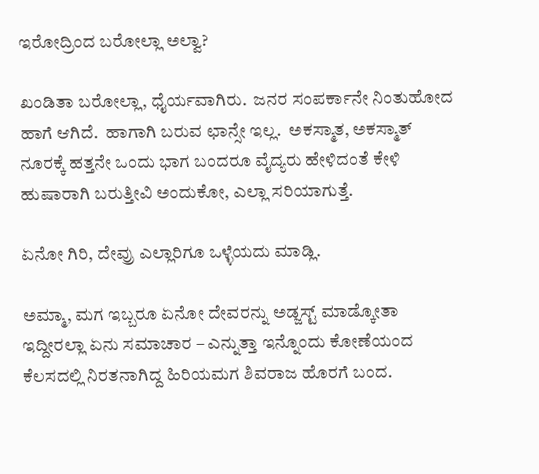ಇರೋದ್ರಿಂದ ಬರೋಲ್ಲಾ ಅಲ್ವಾ?

ಖಂಡಿತಾ ಬರೋಲ್ಲಾ, ಧೈರ್ಯವಾಗಿರು.  ಜನರ ಸಂಪರ್ಕಾನೇ ನಿಂತುಹೋದ ಹಾಗೆ ಆಗಿದೆ.  ಹಾಗಾಗಿ ಬರುವ ಛಾನ್ಸೇ ಇಲ್ಲ.  ಅಕಸ್ಮಾತ, ಅಕಸ್ಮಾತ್‌ ನೂರಕ್ಕೆ ಹತ್ತನೇ ಒಂದು ಭಾಗ ಬಂದರೂ ವೈದ್ಯರು ಹೇಳಿದಂತೆ ಕೇಳಿ ಹುಷಾರಾಗಿ ಬರುತ್ತೀವಿ ಅಂದುಕೋ, ಎಲ್ಲಾ ಸರಿಯಾಗುತ್ತೆ.

ಏನೋ ಗಿರಿ, ದೇವ್ರು ಎಲ್ಲಾರಿಗೂ ಒಳ್ಳೆಯದು ಮಾಡ್ಲಿ.

ಅಮ್ಮಾ, ಮಗ ಇಬ್ಬರೂ ಏನೋ ದೇವರನ್ನು ಅಡ್ಜಸ್ಟ್‌ ಮಾಡ್ಕೋತಾ ಇದ್ದೀರಲ್ಲಾ ಏನು ಸಮಾಚಾರ – ಎನ್ನುತ್ತಾ ಇನ್ನೊಂದು ಕೋಣೆಯಂದ ಕೆಲಸದಲ್ಲಿ ನಿರತನಾಗಿದ್ದ ಹಿರಿಯಮಗ ಶಿವರಾಜ ಹೊರಗೆ ಬಂದ.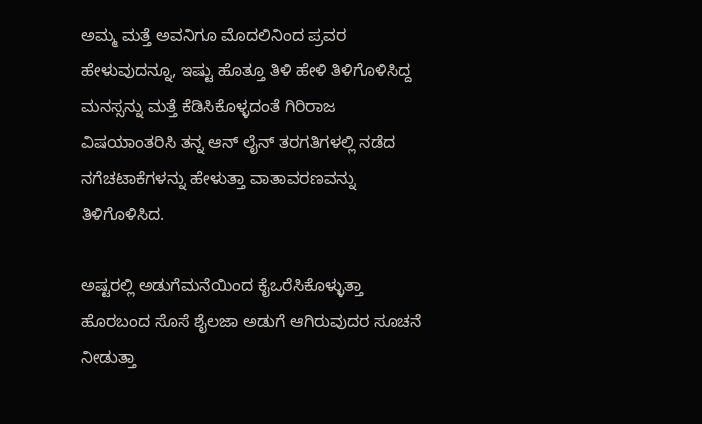ಅಮ್ಮ ಮತ್ತೆ ಅವನಿಗೂ ಮೊದಲಿನಿಂದ ಪ್ರವರ ಹೇಳುವುದನ್ನೂ, ಇಷ್ಟು ಹೊತ್ತೂ ತಿಳಿ ಹೇಳಿ ತಿಳಿಗೊಳಿಸಿದ್ದ ಮನಸ್ಸನ್ನು ಮತ್ತೆ ಕೆಡಿಸಿಕೊಳ್ಳದಂತೆ ಗಿರಿರಾಜ ವಿಷಯಾಂತರಿಸಿ ತನ್ನ ಆನ್‌ ಲೈನ್‌ ತರಗತಿಗಳಲ್ಲಿ ನಡೆದ ನಗೆಚಟಾಕೆಗಳನ್ನು ಹೇಳುತ್ತಾ ವಾತಾವರಣವನ್ನು ತಿಳಿಗೊಳಿಸಿದ.

ಅಷ್ಟರಲ್ಲಿ ಅಡುಗೆಮನೆಯಿಂದ ಕೈಒರೆಸಿಕೊಳ್ಳುತ್ತಾ ಹೊರಬಂದ ಸೊಸೆ ಶೈಲಜಾ ಅಡುಗೆ ಆಗಿರುವುದರ ಸೂಚನೆ ನೀಡುತ್ತಾ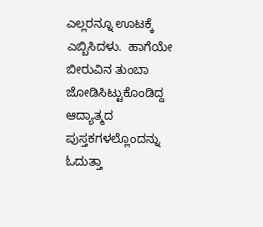ಎಲ್ಲರನ್ನೂ ಊಟಕ್ಕೆ ಎಬ್ಬಿಸಿದಳು.  ಹಾಗೆಯೇ ಬೀರುವಿನ ತುಂಬಾ ಜೋಡಿಸಿಟ್ಟುಕೊಂಡಿದ್ದ ಆದ್ಯಾತ್ಮದ ಪುಸ್ತಕಗಳಲ್ಲೊಂದನ್ನು ಓದುತ್ತಾ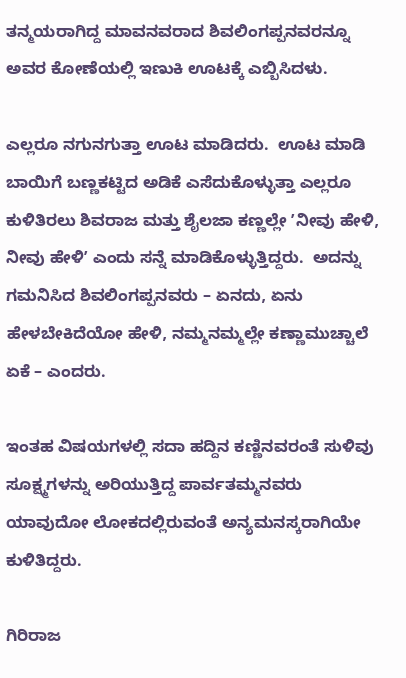ತನ್ಮಯರಾಗಿದ್ದ ಮಾವನವರಾದ ಶಿವಲಿಂಗಪ್ಪನವರನ್ನೂ ಅವರ ಕೋಣೆಯಲ್ಲಿ ಇಣುಕಿ ಊಟಕ್ಕೆ ಎಬ್ಬಿಸಿದಳು.

ಎಲ್ಲರೂ ನಗುನಗುತ್ತಾ ಊಟ ಮಾಡಿದರು.  ಊಟ ಮಾಡಿ ಬಾಯಿಗೆ ಬಣ್ಣಕಟ್ಟಿದ ಅಡಿಕೆ ಎಸೆದುಕೊಳ್ಳುತ್ತಾ ಎಲ್ಲರೂ ಕುಳಿತಿರಲು ಶಿವರಾಜ ಮತ್ತು ಶೈಲಜಾ ಕಣ್ಣಲ್ಲೇ ʼನೀವು ಹೇಳಿ, ನೀವು ಹೇಳಿʼ ಎಂದು ಸನ್ನೆ ಮಾಡಿಕೊಳ್ಳುತ್ತಿದ್ದರು.  ಅದನ್ನು ಗಮನಿಸಿದ ಶಿವಲಿಂಗಪ್ಪನವರು – ಏನದು, ಏನು ಹೇಳಬೇಕಿದೆಯೋ ಹೇಳಿ, ನಮ್ಮನಮ್ಮಲ್ಲೇ ಕಣ್ಣಾಮುಚ್ಚಾಲೆ ಏಕೆ – ಎಂದರು.

ಇಂತಹ ವಿಷಯಗಳಲ್ಲಿ ಸದಾ ಹದ್ದಿನ ಕಣ್ಣಿನವರಂತೆ ಸುಳಿವು ಸೂಕ್ಷ್ಮಗಳನ್ನು ಅರಿಯುತ್ತಿದ್ದ ಪಾರ್ವತಮ್ಮನವರು ಯಾವುದೋ ಲೋಕದಲ್ಲಿರುವಂತೆ ಅನ್ಯಮನಸ್ಕರಾಗಿಯೇ ಕುಳಿತಿದ್ದರು.

ಗಿರಿರಾಜ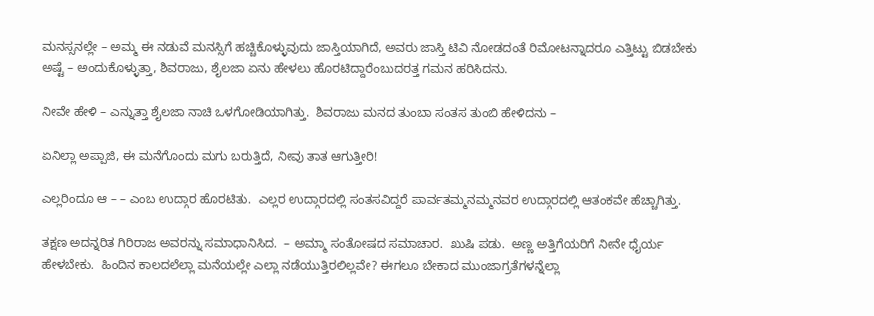ಮನಸ್ಸನಲ್ಲೇ – ಅಮ್ಮ ಈ ನಡುವೆ ಮನಸ್ಸಿಗೆ ಹಚ್ಚಿಕೊಳ್ಳುವುದು ಜಾಸ್ತಿಯಾಗಿದೆ, ಅವರು ಜಾಸ್ತಿ ಟಿವಿ ನೋಡದಂತೆ ರಿಮೋಟನ್ನಾದರೂ ಎತ್ತಿಟ್ಟು ಬಿಡಬೇಕು ಅಷ್ಟೆ – ಅಂದುಕೊಳ್ಳುತ್ತಾ, ಶಿವರಾಜು, ಶೈಲಜಾ ಏನು ಹೇಳಲು ಹೊರಟಿದ್ದಾರೆಂಬುದರತ್ತ ಗಮನ ಹರಿಸಿದನು.

ನೀವೇ ಹೇಳಿ – ಎನ್ನುತ್ತಾ ಶೈಲಜಾ ನಾಚಿ ಒಳಗೋಡಿಯಾಗಿತ್ತು.  ಶಿವರಾಜು ಮನದ ತುಂಬಾ ಸಂತಸ ತುಂಬಿ ಹೇಳಿದನು –

ಏನಿಲ್ಲಾ ಅಪ್ಪಾಜಿ, ಈ ಮನೆಗೊಂದು ಮಗು ಬರುತ್ತಿದೆ, ನೀವು ತಾತ ಆಗುತ್ತೀರಿ!

ಎಲ್ಲರಿಂದೂ ಆ – – ಎಂಬ ಉದ್ಗಾರ ಹೊರಟಿತು.  ಎಲ್ಲರ ಉದ್ಗಾರದಲ್ಲಿ ಸಂತಸವಿದ್ದರೆ ಪಾರ್ವತಮ್ಮನಮ್ಮನವರ ಉದ್ಗಾರದಲ್ಲಿ ಆತಂಕವೇ ಹೆಚ್ಚಾಗಿತ್ತು.

ತಕ್ಷಣ ಅದನ್ನರಿತ ಗಿರಿರಾಜ ಅವರನ್ನು ಸಮಾಧಾನಿಸಿದ.  – ಅಮ್ಮಾ ಸಂತೋಷದ ಸಮಾಚಾರ.  ಖುಷಿ ಪಡು.  ಅಣ್ಣ ಅತ್ತಿಗೆಯರಿಗೆ ನೀನೇ ಧೈರ್ಯ ಹೇಳಬೇಕು.  ಹಿಂದಿನ ಕಾಲದಲೆಲ್ಲಾ ಮನೆಯಲ್ಲೇ ಎಲ್ಲಾ ನಡೆಯುತ್ತಿರಲಿಲ್ಲವೇ? ಈಗಲೂ ಬೇಕಾದ ಮುಂಜಾಗ್ರತೆಗಳನ್ನೆಲ್ಲಾ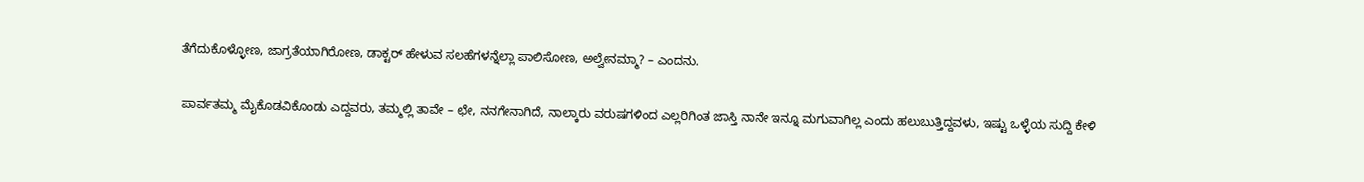ತೆಗೆದುಕೊಳ್ಳೋಣ, ಜಾಗ್ರತೆಯಾಗಿರೋಣ, ಡಾಕ್ಟರ್‌ ಹೇಳುವ ಸಲಹೆಗಳನ್ನೆಲ್ಲಾ ಪಾಲಿಸೋಣ, ಅಲ್ವೇನಮ್ಮಾ? – ಎಂದನು.

ಪಾರ್ವತಮ್ಮ ಮೈಕೊಡವಿಕೊಂಡು ಎದ್ದವರು, ತಮ್ಮಲ್ಲಿ ತಾವೇ – ಛೇ, ನನಗೇನಾಗಿದೆ, ನಾಲ್ಕಾರು ವರುಷಗಳಿಂದ ಎಲ್ಲರಿಗಿಂತ ಜಾಸ್ತಿ ನಾನೇ ಇನ್ನೂ ಮಗುವಾಗಿಲ್ಲ ಎಂದು ಹಲುಬುತ್ತಿದ್ದವಳು, ಇಷ್ಟು ಒಳ್ಳೆಯ ಸುದ್ದಿ ಕೇಳಿ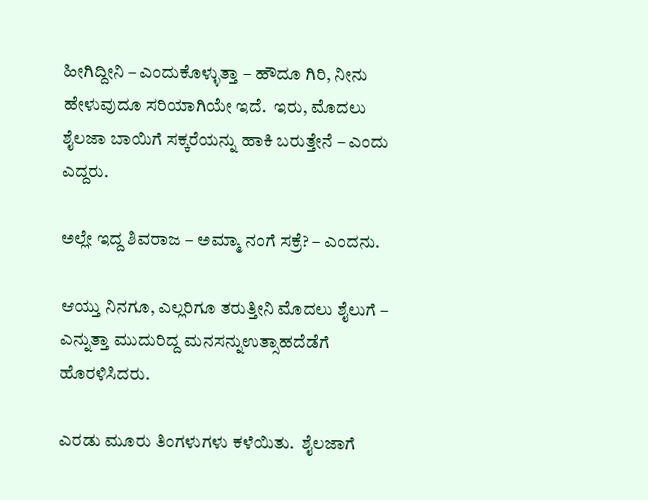ಹೀಗಿದ್ದೀನಿ – ಎಂದುಕೊಳ್ಳುತ್ತಾ – ಹೌದೂ ಗಿರಿ, ನೀನು ಹೇಳುವುದೂ ಸರಿಯಾಗಿಯೇ ಇದೆ.  ಇರು, ಮೊದಲು ಶೈಲಜಾ ಬಾಯಿಗೆ ಸಕ್ಕರೆಯನ್ನು ಹಾಕಿ ಬರುತ್ತೇನೆ – ಎಂದು ಎದ್ದರು.

ಅಲ್ಲೇ ಇದ್ದ ಶಿವರಾಜ – ಅಮ್ಮಾ ನಂಗೆ ಸಕ್ರೆ? – ಎಂದನು.

ಆಯ್ತು ನಿನಗೂ, ಎಲ್ಲರಿಗೂ ತರುತ್ತೀನಿ ಮೊದಲು ಶೈಲುಗೆ – ಎನ್ನುತ್ತಾ ಮುದುರಿದ್ದ ಮನಸನ್ನುಉತ್ಸಾಹದೆಡೆಗೆ ಹೊರಳಿಸಿದರು.

ಎರಡು ಮೂರು ತಿಂಗಳುಗಳು ಕಳೆಯಿತು.  ಶೈಲಜಾಗೆ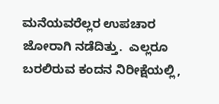ಮನೆಯವರೆಲ್ಲರ ಉಪಚಾರ ಜೋರಾಗಿ ನಡೆದಿತ್ತು.  ಎಲ್ಲರೂ ಬರಲಿರುವ ಕಂದನ ನಿರೀಕ್ಷೆಯಲ್ಲಿ,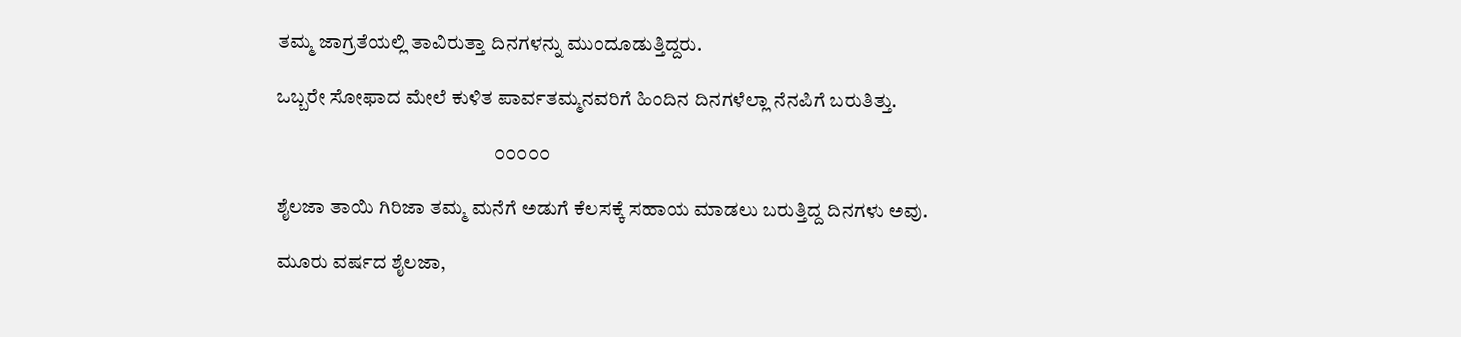ತಮ್ಮ ಜಾಗ್ರತೆಯಲ್ಲಿ ತಾವಿರುತ್ತಾ ದಿನಗಳನ್ನು ಮುಂದೂಡುತ್ತಿದ್ದರು.

ಒಬ್ಬರೇ ಸೋಫಾದ ಮೇಲೆ ಕುಳಿತ ಪಾರ್ವತಮ್ಮನವರಿಗೆ ಹಿಂದಿನ ದಿನಗಳೆಲ್ಲಾ ನೆನಪಿಗೆ ಬರುತಿತ್ತು.

                                                       ೦೦೦೦೦

ಶೈಲಜಾ ತಾಯಿ ಗಿರಿಜಾ ತಮ್ಮ ಮನೆಗೆ ಅಡುಗೆ ಕೆಲಸಕ್ಕೆ ಸಹಾಯ ಮಾಡಲು ಬರುತ್ತಿದ್ದ ದಿನಗಳು ಅವು.

ಮೂರು ವರ್ಷದ ಶೈಲಜಾ,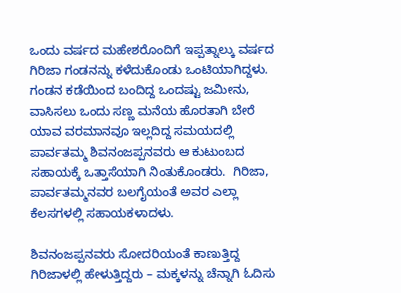ಒಂದು ವರ್ಷದ ಮಹೇಶರೊಂದಿಗೆ ಇಪ್ಪತ್ನಾಲ್ಕು ವರ್ಷದ ಗಿರಿಜಾ ಗಂಡನನ್ನು ಕಳೆದುಕೊಂಡು ಒಂಟಿಯಾಗಿದ್ದಳು.  ಗಂಡನ ಕಡೆಯಿಂದ ಬಂದಿದ್ದ ಒಂದಷ್ಟು ಜಮೀನು, ವಾಸಿಸಲು ಒಂದು ಸಣ್ಣ ಮನೆಯ ಹೊರತಾಗಿ ಬೇರೆ ಯಾವ ವರಮಾನವೂ ಇಲ್ಲದಿದ್ದ ಸಮಯದಲ್ಲಿ ಪಾರ್ವತಮ್ಮ ಶಿವನಂಜಪ್ಪನವರು ಆ ಕುಟುಂಬದ ಸಹಾಯಕ್ಕೆ ಒತ್ತಾಸೆಯಾಗಿ ನಿಂತುಕೊಂಡರು.  ಗಿರಿಜಾ, ಪಾರ್ವತಮ್ಮನವರ ಬಲಗೈಯಂತೆ ಅವರ ಎಲ್ಲಾ ಕೆಲಸಗಳಲ್ಲಿ ಸಹಾಯಕಳಾದಳು.

ಶಿವನಂಜಪ್ಪನವರು ಸೋದರಿಯಂತೆ ಕಾಣುತ್ತಿದ್ದ ಗಿರಿಜಾಳಲ್ಲಿ ಹೇಳುತ್ತಿದ್ದರು – ಮಕ್ಕಳನ್ನು ಚೆನ್ನಾಗಿ ಓದಿಸು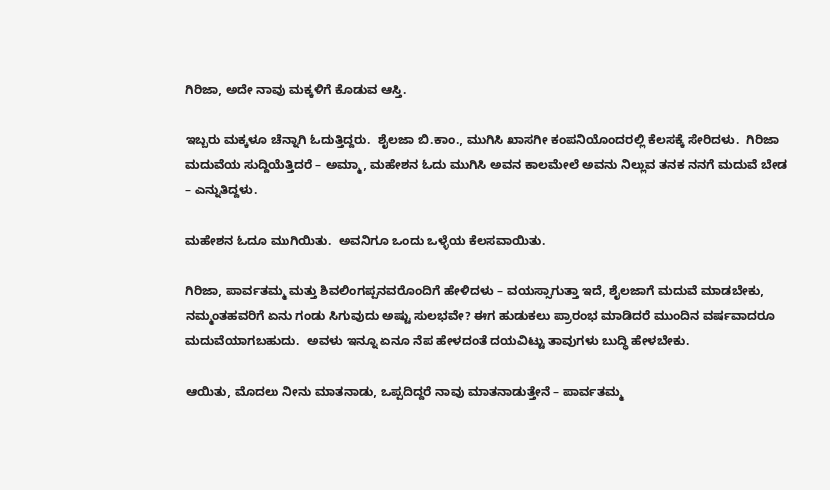ಗಿರಿಜಾ, ಅದೇ ನಾವು ಮಕ್ಕಳಿಗೆ ಕೊಡುವ ಆಸ್ತಿ.

ಇಬ್ಬರು ಮಕ್ಕಳೂ ಚೆನ್ನಾಗಿ ಓದುತ್ತಿದ್ದರು.  ಶೈಲಜಾ ಬಿ.ಕಾಂ., ಮುಗಿಸಿ ಖಾಸಗೀ ಕಂಪನಿಯೊಂದರಲ್ಲಿ ಕೆಲಸಕ್ಕೆ ಸೇರಿದಳು.  ಗಿರಿಜಾ ಮದುವೆಯ ಸುದ್ದಿಯೆತ್ತಿದರೆ – ಅಮ್ಮಾ, ಮಹೇಶನ ಓದು ಮುಗಿಸಿ ಅವನ ಕಾಲಮೇಲೆ ಅವನು ನಿಲ್ಲುವ ತನಕ ನನಗೆ ಮದುವೆ ಬೇಡ – ಎನ್ನುತಿದ್ದಳು.

ಮಹೇಶನ ಓದೂ ಮುಗಿಯಿತು.  ಅವನಿಗೂ ಒಂದು ಒಳ್ಳೆಯ ಕೆಲಸವಾಯಿತು.

ಗಿರಿಜಾ, ಪಾರ್ವತಮ್ಮ ಮತ್ತು ಶಿವಲಿಂಗಪ್ಪನವರೊಂದಿಗೆ ಹೇಳಿದಳು – ವಯಸ್ಸಾಗುತ್ತಾ ಇದೆ, ಶೈಲಜಾಗೆ ಮದುವೆ ಮಾಡಬೇಕು, ನಮ್ಮಂತಹವರಿಗೆ ಏನು ಗಂಡು ಸಿಗುವುದು ಅಷ್ಟು ಸುಲಭವೇ? ಈಗ ಹುಡುಕಲು ಪ್ರಾರಂಭ ಮಾಡಿದರೆ ಮುಂದಿನ ವರ್ಷವಾದರೂ ಮದುವೆಯಾಗಬಹುದು.  ಅವಳು ಇನ್ನೂ ಏನೂ ನೆಪ ಹೇಳದಂತೆ ದಯವಿಟ್ಟು ತಾವುಗಳು ಬುದ್ಧಿ ಹೇಳಬೇಕು.

ಆಯಿತು, ಮೊದಲು ನೀನು ಮಾತನಾಡು, ಒಪ್ಪದಿದ್ದರೆ ನಾವು ಮಾತನಾಡುತ್ತೇನೆ – ಪಾರ್ವತಮ್ಮ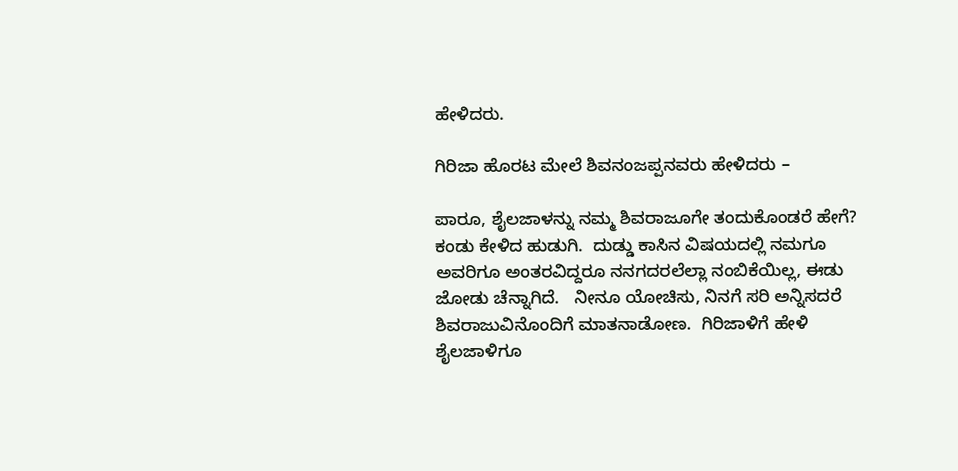ಹೇಳಿದರು.

ಗಿರಿಜಾ ಹೊರಟ ಮೇಲೆ ಶಿವನಂಜಪ್ಪನವರು ಹೇಳಿದರು –

ಪಾರೂ, ಶೈಲಜಾಳನ್ನು ನಮ್ಮ ಶಿವರಾಜೂಗೇ ತಂದುಕೊಂಡರೆ ಹೇಗೆ? ಕಂಡು ಕೇಳಿದ ಹುಡುಗಿ.  ದುಡ್ಡು ಕಾಸಿನ ವಿಷಯದಲ್ಲಿ ನಮಗೂ ಅವರಿಗೂ ಅಂತರವಿದ್ದರೂ ನನಗದರಲೆಲ್ಲಾ ನಂಬಿಕೆಯಿಲ್ಲ, ಈಡು ಜೋಡು ಚೆನ್ನಾಗಿದೆ.   ನೀನೂ ಯೋಚಿಸು, ನಿನಗೆ ಸರಿ ಅನ್ನಿಸದರೆ ಶಿವರಾಜುವಿನೊಂದಿಗೆ ಮಾತನಾಡೋಣ.  ಗಿರಿಜಾಳಿಗೆ ಹೇಳಿ ಶೈಲಜಾಳಿಗೂ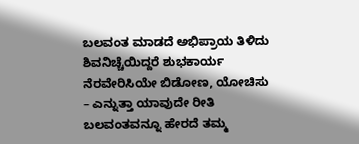ಬಲವಂತ ಮಾಡದೆ ಅಭಿಪ್ರಾಯ ತಿಳಿದು ಶಿವನಿಚ್ಚೆಯಿದ್ದರೆ ಶುಭಕಾರ್ಯ ನೆರವೇರಿಸಿಯೇ ಬಿಡೋಣ, ಯೋಚಿಸು – ಎನ್ನುತ್ತಾ ಯಾವುದೇ ರೀತಿ ಬಲವಂತವನ್ನೂ ಹೇರದೆ ತಮ್ಮ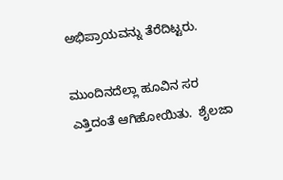ಅಭಿಪ್ರಾಯವನ್ನು ತೆರೆದಿಟ್ಟರು.

ಮುಂದಿನದೆಲ್ಲಾ ಹೂವಿನ ಸರ ಎತ್ತಿದಂತೆ ಆಗಿಹೋಯಿತು.  ಶೈಲಜಾ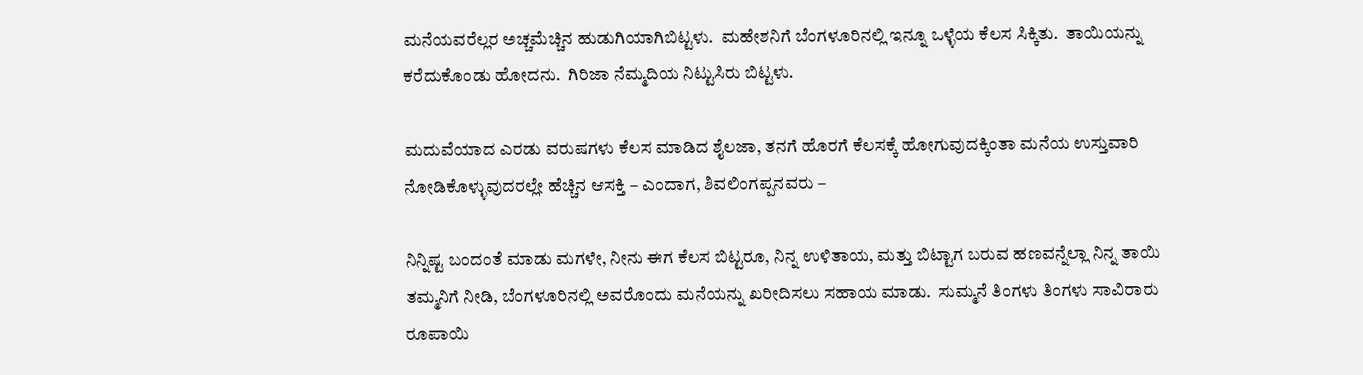ಮನೆಯವರೆಲ್ಲರ ಅಚ್ಚಮೆಚ್ಚಿನ ಹುಡುಗಿಯಾಗಿಬಿಟ್ಟಳು.  ಮಹೇಶನಿಗೆ ಬೆಂಗಳೂರಿನಲ್ಲಿ ಇನ್ನೂ ಒಳ್ಳೆಯ ಕೆಲಸ ಸಿಕ್ಕಿತು.  ತಾಯಿಯನ್ನು ಕರೆದುಕೊಂಡು ಹೋದನು.  ಗಿರಿಜಾ ನೆಮ್ಮದಿಯ ನಿಟ್ಟುಸಿರು ಬಿಟ್ಟಳು.

ಮದುವೆಯಾದ ಎರಡು ವರುಷಗಳು ಕೆಲಸ ಮಾಡಿದ ಶೈಲಜಾ, ತನಗೆ ಹೊರಗೆ ಕೆಲಸಕ್ಕೆ ಹೋಗುವುದಕ್ಕಿಂತಾ ಮನೆಯ ಉಸ್ತುವಾರಿ ನೋಡಿಕೊಳ್ಳುವುದರಲ್ಲೇ ಹೆಚ್ಚಿನ ಆಸಕ್ತಿ – ಎಂದಾಗ, ಶಿವಲಿಂಗಪ್ಪನವರು –

ನಿನ್ನಿಷ್ಟ ಬಂದಂತೆ ಮಾಡು ಮಗಳೇ, ನೀನು ಈಗ ಕೆಲಸ ಬಿಟ್ಟರೂ, ನಿನ್ನ ಉಳಿತಾಯ, ಮತ್ತು ಬಿಟ್ಟಾಗ ಬರುವ ಹಣವನ್ನೆಲ್ಲಾ ನಿನ್ನ ತಾಯಿ ತಮ್ಮನಿಗೆ ನೀಡಿ, ಬೆಂಗಳೂರಿನಲ್ಲಿ ಅವರೊಂದು ಮನೆಯನ್ನು ಖರೀದಿಸಲು ಸಹಾಯ ಮಾಡು.  ಸುಮ್ಮನೆ ತಿಂಗಳು ತಿಂಗಳು ಸಾವಿರಾರು ರೂಪಾಯಿ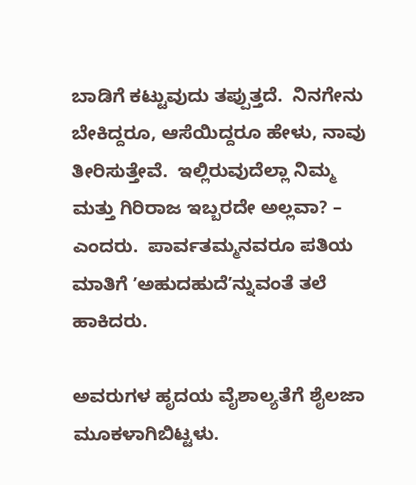ಬಾಡಿಗೆ ಕಟ್ಟುವುದು ತಪ್ಪುತ್ತದೆ.  ನಿನಗೇನು ಬೇಕಿದ್ದರೂ, ಆಸೆಯಿದ್ದರೂ ಹೇಳು, ನಾವು ತೀರಿಸುತ್ತೇವೆ.  ಇಲ್ಲಿರುವುದೆಲ್ಲಾ ನಿಮ್ಮ ಮತ್ತು ಗಿರಿರಾಜ ಇಬ್ಬರದೇ ಅಲ್ಲವಾ? – ಎಂದರು.  ಪಾರ್ವತಮ್ಮನವರೂ ಪತಿಯ ಮಾತಿಗೆ ʼಅಹುದಹುದೆʼನ್ನುವಂತೆ ತಲೆ ಹಾಕಿದರು.

ಅವರುಗಳ ಹೃದಯ ವೈಶಾಲ್ಯತೆಗೆ ಶೈಲಜಾ ಮೂಕಳಾಗಿಬಿಟ್ಟಳು.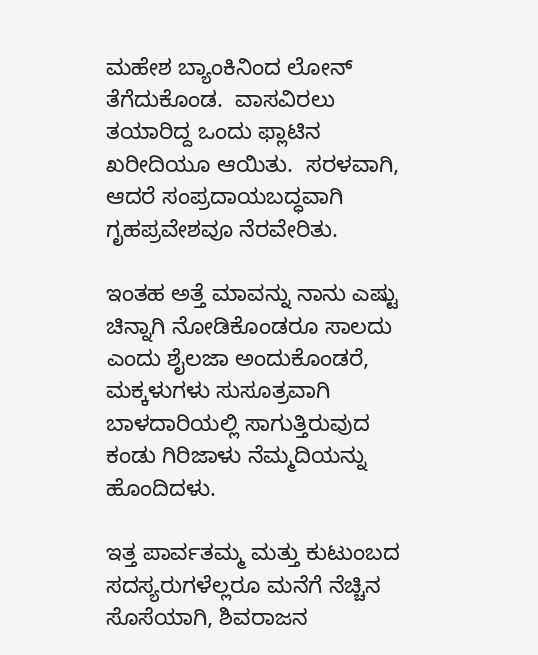ಮಹೇಶ ಬ್ಯಾಂಕಿನಿಂದ ಲೋನ್‌ ತೆಗೆದುಕೊಂಡ.  ವಾಸವಿರಲು ತಯಾರಿದ್ದ ಒಂದು ಫ್ಲಾಟಿನ ಖರೀದಿಯೂ ಆಯಿತು.  ಸರಳವಾಗಿ, ಆದರೆ ಸಂಪ್ರದಾಯಬದ್ಧವಾಗಿ ಗೃಹಪ್ರವೇಶವೂ ನೆರವೇರಿತು.

ಇಂತಹ ಅತ್ತೆ ಮಾವನ್ನು ನಾನು ಎಷ್ಟು ಚಿನ್ನಾಗಿ ನೋಡಿಕೊಂಡರೂ ಸಾಲದು ಎಂದು ಶೈಲಜಾ ಅಂದುಕೊಂಡರೆ, ಮಕ್ಕಳುಗಳು ಸುಸೂತ್ರವಾಗಿ ಬಾಳದಾರಿಯಲ್ಲಿ ಸಾಗುತ್ತಿರುವುದ ಕಂಡು ಗಿರಿಜಾಳು ನೆಮ್ಮದಿಯನ್ನು ಹೊಂದಿದಳು.

ಇತ್ತ ಪಾರ್ವತಮ್ಮ ಮತ್ತು ಕುಟುಂಬದ ಸದಸ್ಯರುಗಳೆಲ್ಲರೂ ಮನೆಗೆ ನೆಚ್ಚಿನ ಸೊಸೆಯಾಗಿ, ಶಿವರಾಜನ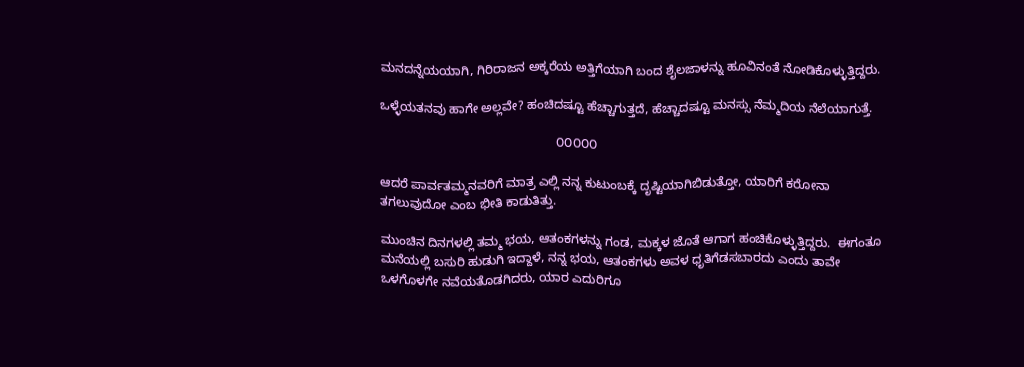ಮನದನ್ನೆಯಯಾಗಿ, ಗಿರಿರಾಜನ ಅಕ್ಕರೆಯ ಅತ್ತಿಗೆಯಾಗಿ ಬಂದ ಶೈಲಜಾಳನ್ನು ಹೂವಿನಂತೆ ನೋಡಿಕೊಳ್ಳುತ್ತಿದ್ದರು.

ಒಳ್ಳೆಯತನವು ಹಾಗೇ ಅಲ್ಲವೇ? ಹಂಚಿದಷ್ಟೂ ಹೆಚ್ಚಾಗುತ್ತದೆ, ಹೆಚ್ಚಾದಷ್ಟೂ ಮನಸ್ಸು ನೆಮ್ಮದಿಯ ನೆಲೆಯಾಗುತ್ತೆ.

                                                   ೦೦೦೦೦

ಆದರೆ ಪಾರ್ವತಮ್ಮನವರಿಗೆ ಮಾತ್ರ ಎಲ್ಲಿ ನನ್ನ ಕುಟುಂಬಕ್ಕೆ ದೃಷ್ಟಿಯಾಗಿಬಿಡುತ್ತೋ, ಯಾರಿಗೆ ಕರೋನಾ ತಗಲುವುದೋ ಎಂಬ ಭೀತಿ ಕಾಡುತಿತ್ತು.

ಮುಂಚಿನ ದಿನಗಳಲ್ಲಿ ತಮ್ಮ ಭಯ, ಆತಂಕಗಳನ್ನು ಗಂಡ, ಮಕ್ಕಳ ಜೊತೆ ಆಗಾಗ ಹಂಚಿಕೊಳ್ಳುತ್ತಿದ್ದರು.  ಈಗಂತೂ ಮನೆಯಲ್ಲಿ ಬಸುರಿ ಹುಡುಗಿ ಇದ್ದಾಳೆ, ನನ್ನ ಭಯ, ಆತಂಕಗಳು ಅವಳ ಧೃತಿಗೆಡಸಬಾರದು ಎಂದು ತಾವೇ ಒಳಗೊಳಗೇ ನವೆಯತೊಡಗಿದರು, ಯಾರ ಎದುರಿಗೂ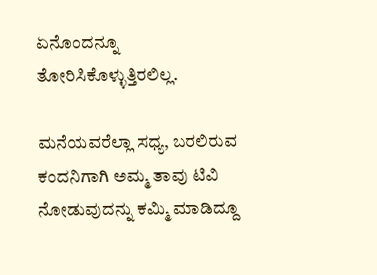ಏನೊಂದನ್ನೂ ತೋರಿಸಿಕೊಳ್ಳುತ್ತಿರಲಿಲ್ಲ.

ಮನೆಯವರೆಲ್ಲಾ ಸಧ್ಯ, ಬರಲಿರುವ ಕಂದನಿಗಾಗಿ ಅಮ್ಮ ತಾವು ಟಿವಿ ನೋಡುವುದನ್ನು ಕಮ್ಮಿ ಮಾಡಿದ್ದೂ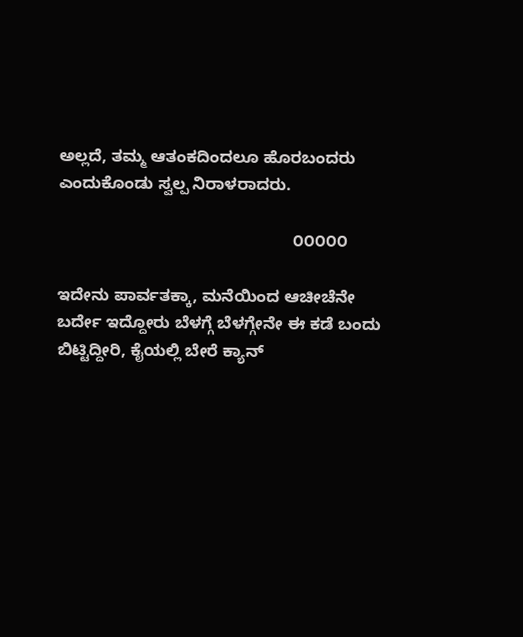ಅಲ್ಲದೆ, ತಮ್ಮ ಆತಂಕದಿಂದಲೂ ಹೊರಬಂದರು ಎಂದುಕೊಂಡು ಸ್ವಲ್ಪ ನಿರಾಳರಾದರು.

                                                   ೦೦೦೦೦

ಇದೇನು ಪಾರ್ವತಕ್ಕಾ, ಮನೆಯಿಂದ ಆಚೀಚೆನೇ ಬರ್ದೇ ಇದ್ದೋರು ಬೆಳಗ್ಗೆ ಬೆಳಗ್ಗೇನೇ ಈ ಕಡೆ ಬಂದು ಬಿಟ್ಟಿದ್ದೀರಿ, ಕೈಯಲ್ಲಿ ಬೇರೆ ಕ್ಯಾನ್‌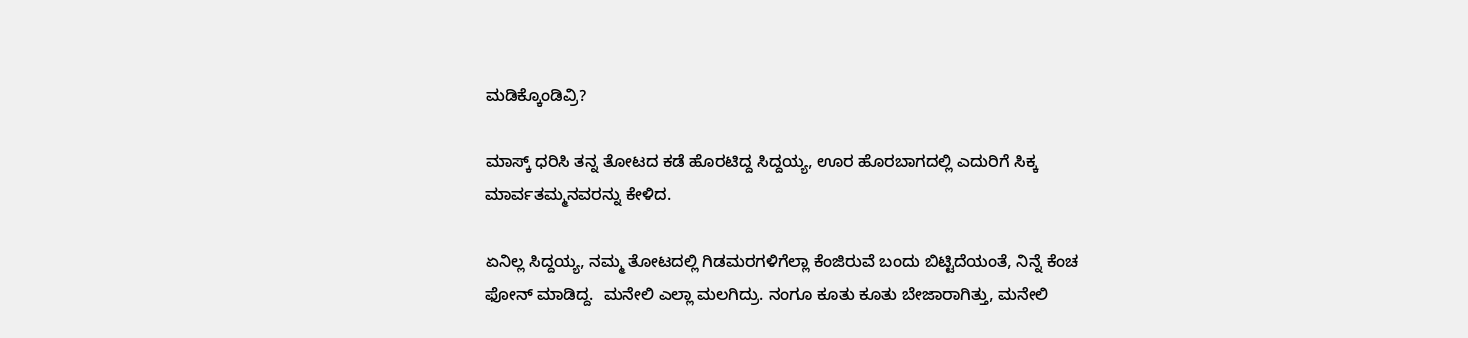ಮಡಿಕ್ಕೊಂಡಿವ್ರಿ?

ಮಾಸ್ಕ್‌ ಧರಿಸಿ ತನ್ನ ತೋಟದ ಕಡೆ ಹೊರಟಿದ್ದ ಸಿದ್ದಯ್ಯ, ಊರ ಹೊರಬಾಗದಲ್ಲಿ ಎದುರಿಗೆ ಸಿಕ್ಕ ಮಾರ್ವತಮ್ಮನವರನ್ನು ಕೇಳಿದ.

ಏನಿಲ್ಲ ಸಿದ್ದಯ್ಯ, ನಮ್ಮ ತೋಟದಲ್ಲಿ ಗಿಡಮರಗಳಿಗೆಲ್ಲಾ ಕೆಂಜಿರುವೆ ಬಂದು ಬಿಟ್ಟಿದೆಯಂತೆ, ನಿನ್ನೆ ಕೆಂಚ ಫೋನ್‌ ಮಾಡಿದ್ದ.  ಮನೇಲಿ ಎಲ್ಲಾ ಮಲಗಿದ್ರು. ನಂಗೂ ಕೂತು ಕೂತು ಬೇಜಾರಾಗಿತ್ತು, ಮನೇಲಿ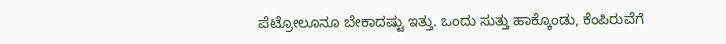ಪೆಟ್ರೋಲೂನೂ ಬೇಕಾದಷ್ಟು ಇತ್ತು. ಒಂದು ಸುತ್ತು ಹಾಕ್ಕೊಂಡು, ಕೆಂಪಿರುವೆಗೆ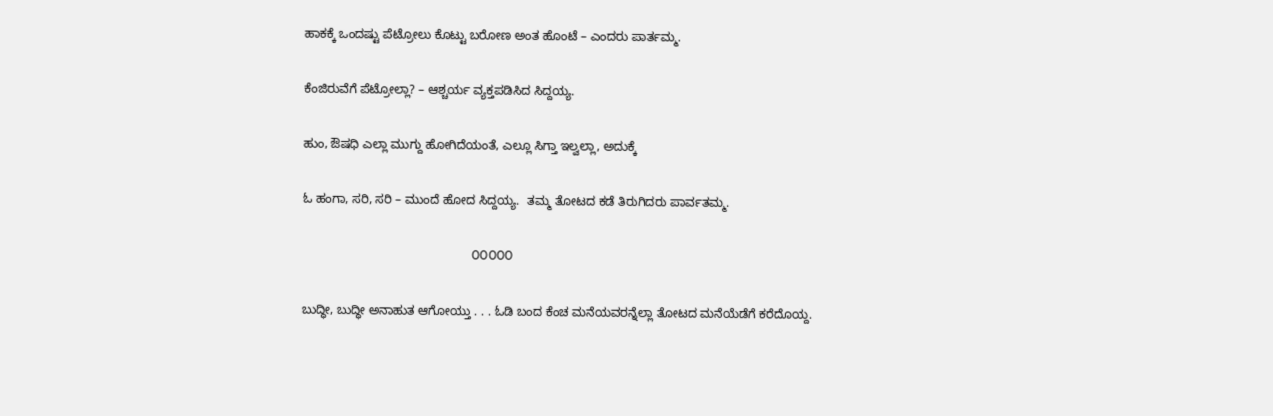ಹಾಕಕ್ಕೆ ಒಂದಷ್ಟು ಪೆಟ್ರೋಲು ಕೊಟ್ಟು ಬರೋಣ ಅಂತ ಹೊಂಟೆ – ಎಂದರು ಪಾರ್ತಮ್ಮ.

ಕೆಂಜಿರುವೆಗೆ ಪೆಟ್ರೋಲ್ಲಾ? – ಆಶ್ಚರ್ಯ ವ್ಯಕ್ತಪಡಿಸಿದ ಸಿದ್ದಯ್ಯ.

ಹುಂ, ಔಷಧಿ ಎಲ್ಲಾ ಮುಗ್ದು ಹೋಗಿದೆಯಂತೆ, ಎಲ್ಲೂ ಸಿಗ್ತಾ ಇಲ್ವಲ್ಲಾ, ಅದುಕ್ಕೆ

ಓ ಹಂಗಾ, ಸರಿ, ಸರಿ – ಮುಂದೆ ಹೋದ ಸಿದ್ದಯ್ಯ.  ತಮ್ಮ ತೋಟದ ಕಡೆ ತಿರುಗಿದರು ಪಾರ್ವತಮ್ಮ.

                                                 ೦೦೦೦೦

ಬುದ್ಧೀ, ಬುದ್ಧೀ ಅನಾಹುತ ಆಗೋಯ್ತು . . . ಓಡಿ ಬಂದ ಕೆಂಚ ಮನೆಯವರನ್ನೆಲ್ಲಾ ತೋಟದ ಮನೆಯೆಡೆಗೆ ಕರೆದೊಯ್ದ.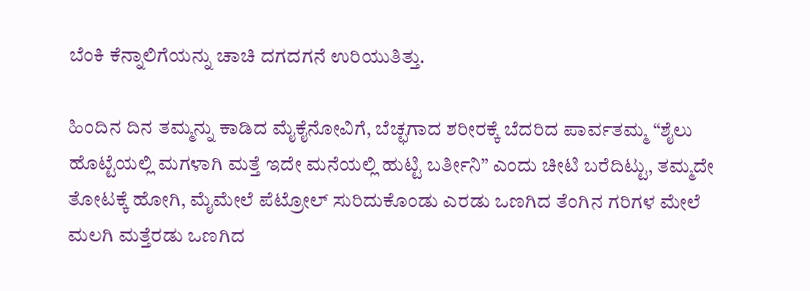ಬೆಂಕಿ ಕೆನ್ನಾಲಿಗೆಯನ್ನು ಚಾಚಿ ದಗದಗನೆ ಉರಿಯುತಿತ್ತು.

ಹಿಂದಿನ ದಿನ ತಮ್ಮನ್ನು ಕಾಡಿದ ಮೈಕೈನೋವಿಗೆ, ಬೆಚ್ಛಗಾದ ಶರೀರಕ್ಕೆ ಬೆದರಿದ ಪಾರ್ವತಮ್ಮ “ಶೈಲು ಹೊಟ್ಟೆಯಲ್ಲಿ ಮಗಳಾಗಿ ಮತ್ತೆ ಇದೇ ಮನೆಯಲ್ಲಿ ಹುಟ್ಟಿ ಬರ್ತೀನಿ” ಎಂದು ಚೀಟಿ ಬರೆದಿಟ್ಟು, ತಮ್ಮದೇ ತೋಟಕ್ಕೆ ಹೋಗಿ, ಮೈಮೇಲೆ ಪೆಟ್ರೋಲ್‌ ಸುರಿದುಕೊಂಡು ಎರಡು ಒಣಗಿದ ತೆಂಗಿನ ಗರಿಗಳ ಮೇಲೆ ಮಲಗಿ ಮತ್ತೆರಡು ಒಣಗಿದ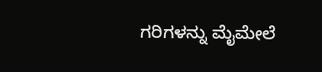ಗರಿಗಳನ್ನು ಮೈಮೇಲೆ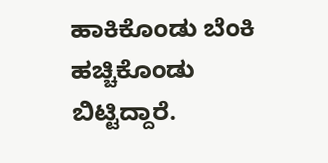ಹಾಕಿಕೊಂಡು ಬೆಂಕಿ ಹಚ್ಚಿಕೊಂಡು ಬಿಟ್ಟಿದ್ದಾರೆ.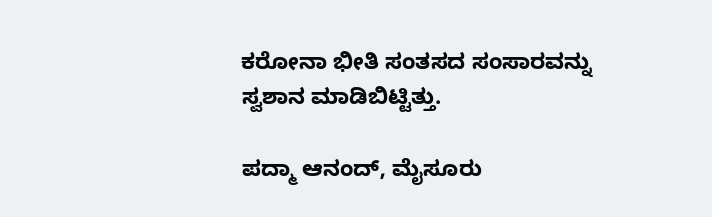ಕರೋನಾ ಭೀತಿ ಸಂತಸದ ಸಂಸಾರವನ್ನು ಸ್ವಶಾನ ಮಾಡಿಬಿಟ್ಟಿತ್ತು.

ಪದ್ಮಾ ಆನಂದ್‌, ಮೈಸೂರು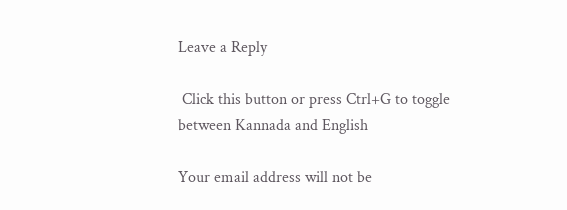Leave a Reply

 Click this button or press Ctrl+G to toggle between Kannada and English

Your email address will not be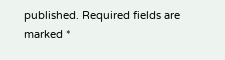published. Required fields are marked *